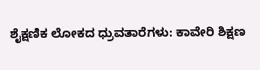ಶೈಕ್ಷಣಿಕ ಲೋಕದ ಧ್ರುವತಾರೆಗಳು: ಕಾವೇರಿ ಶಿಕ್ಷಣ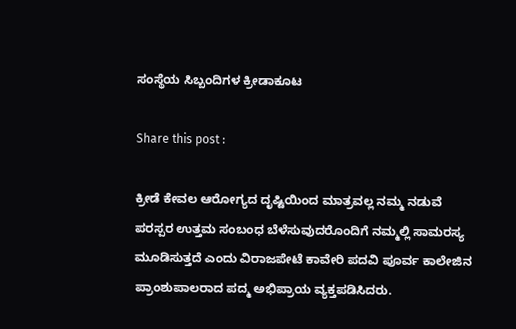ಸಂಸ್ಥೆಯ ಸಿಬ್ಬಂದಿಗಳ ಕ್ರೀಡಾಕೂಟ

Share this post :

ಕ್ರೀಡೆ ಕೇವಲ ಆರೋಗ್ಯದ ದೃಷ್ಟಿಯಿಂದ ಮಾತ್ರವಲ್ಲ ನಮ್ಮ ನಡುವೆ ಪರಸ್ಪರ ಉತ್ತಮ ಸಂಬಂಧ ಬೆಳೆಸುವುದರೊಂದಿಗೆ ನಮ್ಮಲ್ಲಿ ಸಾಮರಸ್ಯ ಮೂಡಿಸುತ್ತದೆ ಎಂದು ವಿರಾಜಪೇಟೆ ಕಾವೇರಿ ಪದವಿ ಪೂರ್ವ ಕಾಲೇಜಿನ ಪ್ರಾಂಶುಪಾಲರಾದ ಪದ್ಮ ಅಭಿಪ್ರಾಯ ವ್ಯಕ್ತಪಡಿಸಿದರು.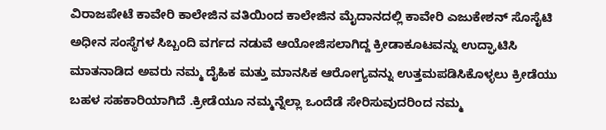ವಿರಾಜಪೇಟೆ ಕಾವೇರಿ ಕಾಲೇಜಿನ ವತಿಯಿಂದ ಕಾಲೇಜಿನ ಮೈದಾನದಲ್ಲಿ ಕಾವೇರಿ ಎಜುಕೇಶನ್ ಸೊಸೈಟಿ ಅಧೀನ ಸಂಸ್ಥೆಗಳ ಸಿಬ್ಬಂದಿ ವರ್ಗದ ನಡುವೆ ಆಯೋಜಿಸಲಾಗಿದ್ದ ಕ್ರೀಡಾಕೂಟವನ್ನು ಉದ್ಘಾಟಿಸಿ ಮಾತನಾಡಿದ ಅವರು ನಮ್ಮ ದೈಹಿಕ ಮತ್ತು ಮಾನಸಿಕ ಆರೋಗ್ಯವನ್ನು ಉತ್ತಮಪಡಿಸಿಕೊಳ್ಳಲು ಕ್ರೀಡೆಯು ಬಹಳ ಸಹಕಾರಿಯಾಗಿದೆ .ಕ್ರೀಡೆಯೂ ನಮ್ಮನ್ನೆಲ್ಲಾ ಒಂದೆಡೆ ಸೇರಿಸುವುದರಿಂದ ನಮ್ಮ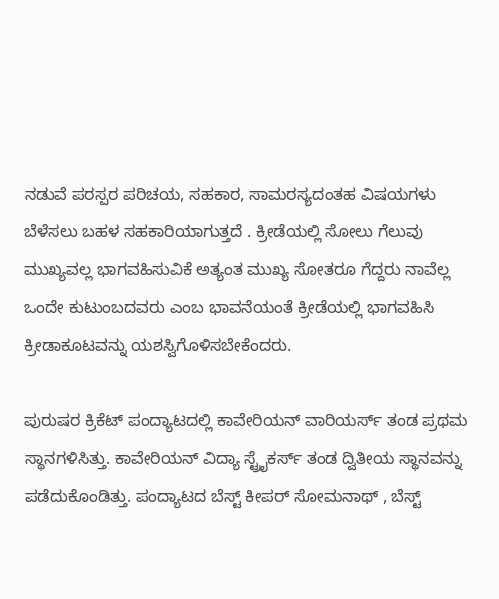ನಡುವೆ ಪರಸ್ಪರ ಪರಿಚಯ, ಸಹಕಾರ, ಸಾಮರಸ್ಯದಂತಹ ವಿಷಯಗಳು ಬೆಳೆಸಲು ಬಹಳ ಸಹಕಾರಿಯಾಗುತ್ತದೆ . ಕ್ರೀಡೆಯಲ್ಲಿ ಸೋಲು ಗೆಲುವು ಮುಖ್ಯವಲ್ಲ ಭಾಗವಹಿಸುವಿಕೆ ಅತ್ಯಂತ ಮುಖ್ಯ ಸೋತರೂ ಗೆದ್ದರು ನಾವೆಲ್ಲ ಒಂದೇ ಕುಟುಂಬದವರು ಎಂಬ ಭಾವನೆಯಂತೆ ಕ್ರೀಡೆಯಲ್ಲಿ ಭಾಗವಹಿಸಿ ಕ್ರೀಡಾಕೂಟವನ್ನು ಯಶಸ್ವಿಗೊಳಿಸಬೇಕೆಂದರು.

ಪುರುಷರ ಕ್ರಿಕೆಟ್ ಪಂದ್ಯಾಟದಲ್ಲಿ ಕಾವೇರಿಯನ್ ವಾರಿಯರ್ಸ್ ತಂಡ ಪ್ರಥಮ ಸ್ಥಾನಗಳಿಸಿತ್ತು. ಕಾವೇರಿಯನ್ ವಿದ್ಯಾ ಸ್ಟ್ರೈಕರ್ಸ್ ತಂಡ ದ್ವಿತೀಯ ಸ್ಥಾನವನ್ನು ಪಡೆದುಕೊಂಡಿತ್ತು. ಪಂದ್ಯಾಟದ ಬೆಸ್ಟ್ ಕೀಪರ್ ಸೋಮನಾಥ್ , ಬೆಸ್ಟ್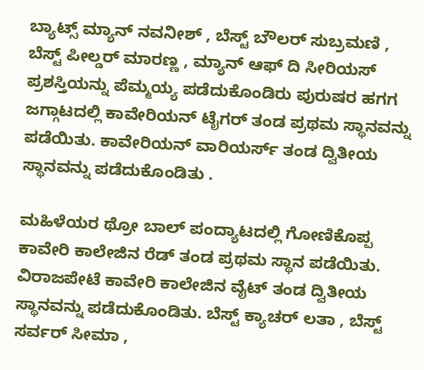ಬ್ಯಾಟ್ಸ್ ಮ್ಯಾನ್ ನವನೀಶ್ , ಬೆಸ್ಟ್ ಬೌಲರ್ ಸುಬ್ರಮಣಿ , ಬೆಸ್ಟ್ ಪೀಲ್ಡರ್ ಮಾರಣ್ಣ , ಮ್ಯಾನ್ ಆಫ್ ದಿ ಸೀರಿಯಸ್ ಪ್ರಶಸ್ತಿಯನ್ನು ಪೆಮ್ಮಯ್ಯ ಪಡೆದುಕೊಂಡಿರು ಪುರುಷರ ಹಗಗ ಜಗ್ಗಾಟದಲ್ಲಿ ಕಾವೇರಿಯನ್ ಟೈಗರ್ ತಂಡ ಪ್ರಥಮ ಸ್ಥಾನವನ್ನು ಪಡೆಯಿತು. ಕಾವೇರಿಯನ್ ವಾರಿಯರ್ಸ್ ತಂಡ ದ್ವಿತೀಯ ಸ್ಥಾನವನ್ನು ಪಡೆದುಕೊಂಡಿತು .

ಮಹಿಳೆಯರ ಥ್ರೋ ಬಾಲ್ ಪಂದ್ಯಾಟದಲ್ಲಿ ಗೋಣಿಕೊಪ್ಪ ಕಾವೇರಿ ಕಾಲೇಜಿನ ರೆಡ್ ತಂಡ ಪ್ರಥಮ ಸ್ಥಾನ ಪಡೆಯಿತು. ವಿರಾಜಪೇಟೆ ಕಾವೇರಿ ಕಾಲೇಜಿನ ವೈಟ್ ತಂಡ ದ್ವಿತೀಯ ಸ್ಥಾನವನ್ನು ಪಡೆದುಕೊಂಡಿತು. ಬೆಸ್ಟ್ ಕ್ಯಾಚರ್ ಲತಾ , ಬೆಸ್ಟ್ ಸರ್ವರ್ ಸೀಮಾ ,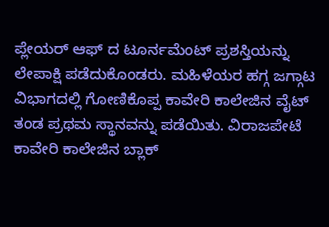ಪ್ಲೇಯರ್ ಆಫ್ ದ ಟೂರ್ನಮೆಂಟ್ ಪ್ರಶಸ್ತಿಯನ್ನು ಲೇಪಾಕ್ಷಿ ಪಡೆದುಕೊಂಡರು. ಮಹಿಳೆಯರ ಹಗ್ಗ ಜಗ್ಗಾಟ ವಿಭಾಗದಲ್ಲಿ ಗೋಣಿಕೊಪ್ಪ ಕಾವೇರಿ ಕಾಲೇಜಿನ ವೈಟ್ ತಂಡ ಪ್ರಥಮ ಸ್ಥಾನವನ್ನು ಪಡೆಯಿತು. ವಿರಾಜಪೇಟೆ ಕಾವೇರಿ ಕಾಲೇಜಿನ ಬ್ಲಾಕ್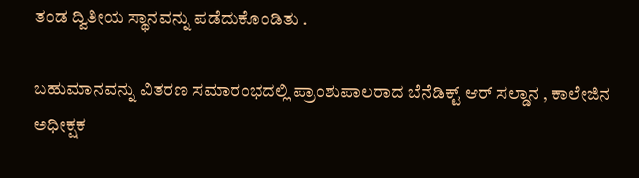ತಂಡ ದ್ವಿತೀಯ ಸ್ಥಾನವನ್ನು ಪಡೆದುಕೊಂಡಿತು .

ಬಹುಮಾನವನ್ನು ವಿತರಣ ಸಮಾರಂಭದಲ್ಲಿ ಪ್ರಾಂಶುಪಾಲರಾದ ಬೆನೆಡಿಕ್ಟ್ ಆರ್ ಸಲ್ಡಾನ , ಕಾಲೇಜಿನ ಅಧೀಕ್ಷಕ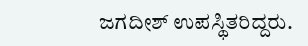ಜಗದೀಶ್ ಉಪಸ್ಥಿತರಿದ್ದರು.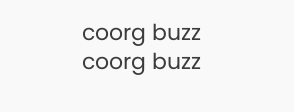coorg buzz
coorg buzz